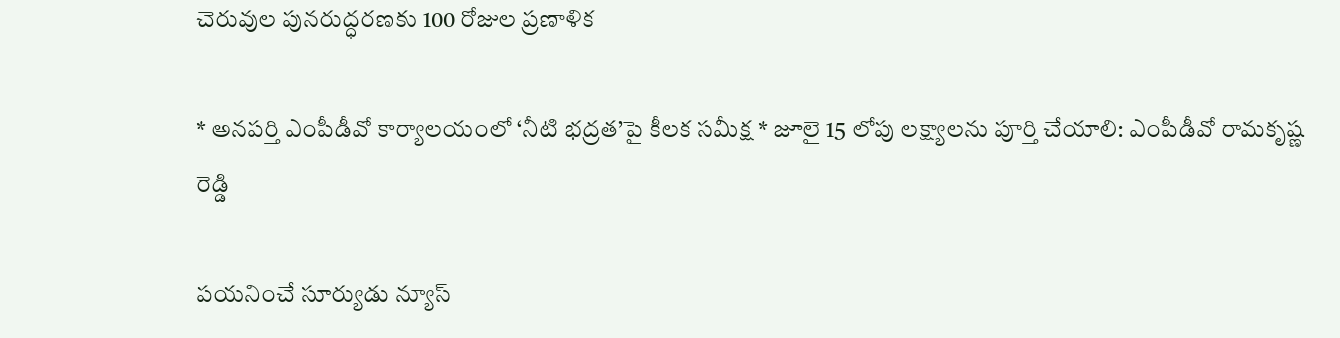చెరువుల పునరుద్ధరణకు 100 రోజుల ప్రణాళిక

* అనపర్తి ఎంపీడీవో కార్యాలయంలో ‘నీటి భద్రత’పై కీలక సమీక్ష * జూలై 15 లోపు లక్ష్యాలను పూర్తి చేయాలి: ఎంపీడీవో రామకృష్ణ రెడ్డి

పయనించే సూర్యుడు న్యూస్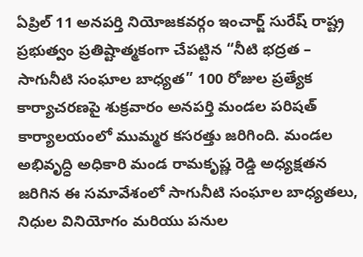ఏప్రిల్ 11 అనపర్తి నియోజకవర్గం ఇంచార్జ్ సురేష్ రాష్ట్ర ప్రభుత్వం ప్రతిష్టాత్మకంగా చేపట్టిన “నీటి భద్రత – సాగునీటి సంఘాల బాధ్యత” 100 రోజుల ప్రత్యేక కార్యాచరణపై శుక్రవారం అనపర్తి మండల పరిషత్ కార్యాలయంలో ముమ్మర కసరత్తు జరిగింది. మండల అభివృద్ధి అధికారి మండ రామకృష్ణ రెడ్డి అధ్యక్షతన జరిగిన ఈ సమావేశంలో సాగునీటి సంఘాల బాధ్యతలు, నిధుల వినియోగం మరియు పనుల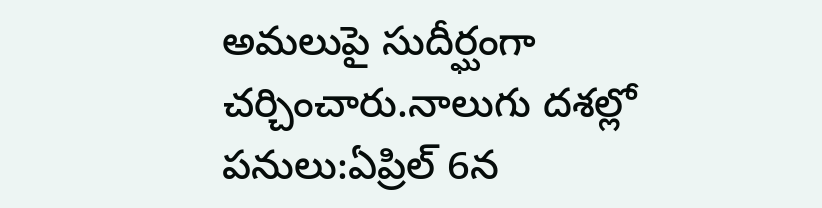అమలుపై సుదీర్ఘంగా చర్చించారు.నాలుగు దశల్లో పనులు:ఏప్రిల్ 6న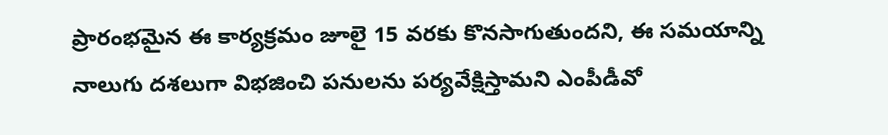ప్రారంభమైన ఈ కార్యక్రమం జూలై 15 వరకు కొనసాగుతుందని, ఈ సమయాన్ని నాలుగు దశలుగా విభజించి పనులను పర్యవేక్షిస్తామని ఎంపీడీవో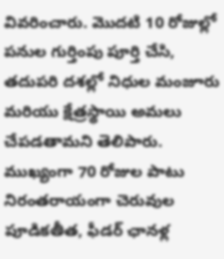వివరించారు. మొదటి 10 రోజుల్లో పనుల గుర్తింపు పూర్తి చేసి, తదుపరి దశల్లో నిధుల మంజూరు మరియు క్షేత్రస్థాయి అమలు చేపడతామని తెలిపారు. ముఖ్యంగా 70 రోజుల పాటు నిరంతరాయంగా చెరువుల పూడికతీత, ఫీడర్ ఛానళ్ల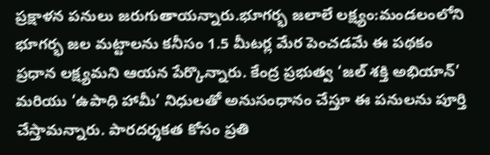ప్రక్షాళన పనులు జరుగుతాయన్నారు.భూగర్భ జలాలే లక్ష్యం:మండలంలోని భూగర్భ జల మట్టాలను కనీసం 1.5 మీటర్ల మేర పెంచడమే ఈ పథకం ప్రధాన లక్ష్యమని ఆయన పేర్కొన్నారు. కేంద్ర ప్రభుత్వ ‘జల్ శక్తి అభియాన్’ మరియు ‘ఉపాధి హామీ’ నిధులతో అనుసంధానం చేస్తూ ఈ పనులను పూర్తి చేస్తామన్నారు. పారదర్శకత కోసం ప్రతి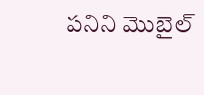పనిని మొబైల్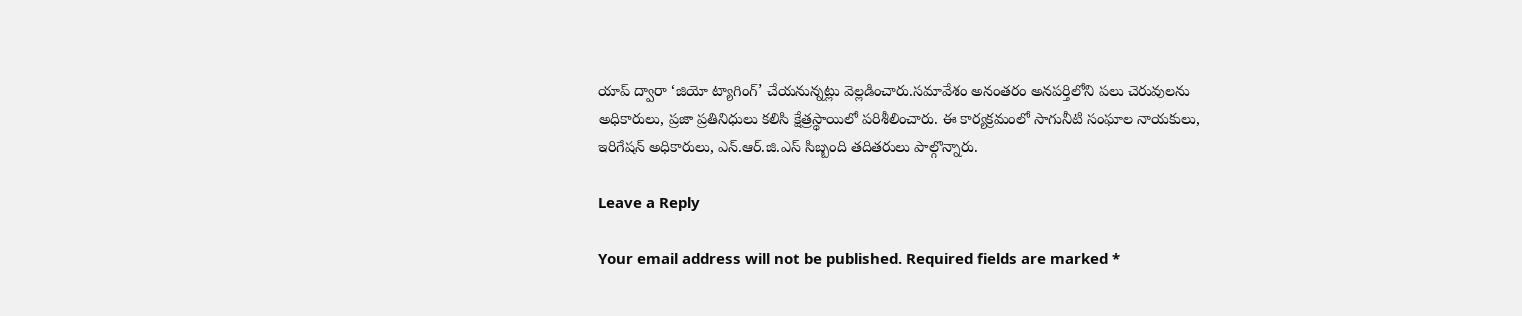యాప్ ద్వారా ‘జియో ట్యాగింగ్’ చేయనున్నట్లు వెల్లడించారు.సమావేశం అనంతరం అనపర్తిలోని పలు చెరువులను అధికారులు, ప్రజా ప్రతినిధులు కలిసి క్షేత్రస్థాయిలో పరిశీలించారు. ఈ కార్యక్రమంలో సాగునీటి సంఘాల నాయకులు, ఇరిగేషన్ అధికారులు, ఎన్.ఆర్.జి.ఎస్ సిబ్బంది తదితరులు పాల్గొన్నారు.

Leave a Reply

Your email address will not be published. Required fields are marked *